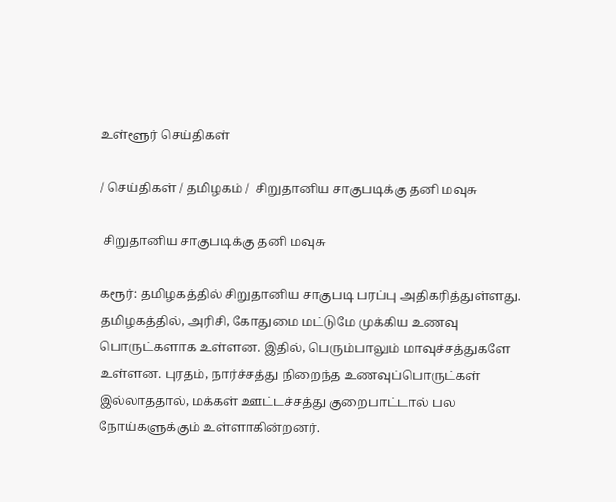உள்ளூர் செய்திகள்

/ செய்திகள் / தமிழகம் /  சிறுதானிய சாகுபடிக்கு தனி மவுசு

 சிறுதானிய சாகுபடிக்கு தனி மவுசு

கரூர்: தமிழகத்தில் சிறுதானிய சாகுபடி பரப்பு அதிகரித்துள்ளது. தமிழகத்தில், அரிசி, கோதுமை மட்டுமே முக்கிய உணவு பொருட்களாக உள்ளன. இதில், பெரும்பாலும் மாவுச்சத்துகளே உள்ளன. புரதம், நார்ச்சத்து நிறைந்த உணவுப்பொருட்கள் இல்லாததால், மக்கள் ஊட்டச்சத்து குறைபாட்டால் பல நோய்களுக்கும் உள்ளாகின்றனர்.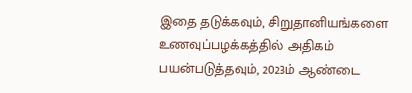இதை தடுக்கவும், சிறுதானியங்களை உணவுப்பழக்கத்தில் அதிகம் பயன்படுத்தவும், 2023ம் ஆண்டை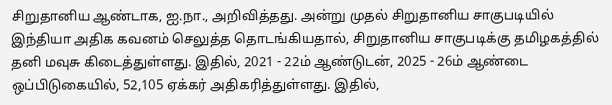சிறுதானிய ஆண்டாக, ஐ.நா., அறிவித்தது. அன்று முதல் சிறுதானிய சாகுபடியில் இந்தியா அதிக கவனம் செலுத்த தொடங்கியதால், சிறுதானிய சாகுபடிக்கு தமிழகத்தில் தனி மவுசு கிடைத்துள்ளது. இதில், 2021 - 22ம் ஆண்டுடன், 2025 - 26ம் ஆண்டை ஒப்பிடுகையில், 52,105 ஏக்கர் அதிகரித்துள்ளது. இதில்,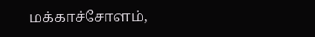மக்காச்சோளம்,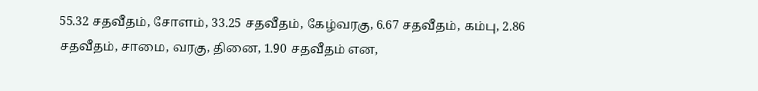55.32 சதவீதம், சோளம், 33.25 சதவீதம், கேழ்வரகு, 6.67 சதவீதம், கம்பு, 2.86 சதவீதம், சாமை, வரகு, தினை, 1.90 சதவீதம் என,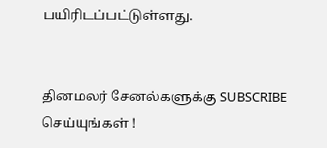பயிரிடப்பட்டுள்ளது.


தினமலர் சேனல்களுக்கு SUBSCRIBE செய்யுங்கள் !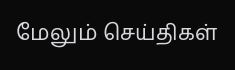மேலும் செய்திகள்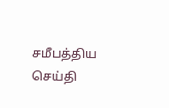சமீபத்திய செய்தி